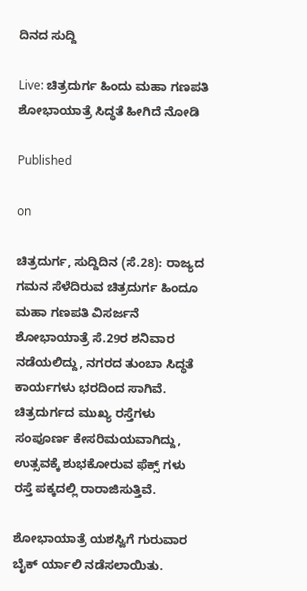ದಿನದ ಸುದ್ದಿ

Live: ಚಿತ್ರದುರ್ಗ ಹಿಂದು ಮಹಾ ಗಣಪತಿ ಶೋಭಾಯಾತ್ರೆ ಸಿದ್ಧತೆ ಹೀಗಿದೆ ನೋಡಿ

Published

on

ಚಿತ್ರದುರ್ಗ, ಸುದ್ದಿದಿನ (ಸೆ.28): ರಾಜ್ಯದ ಗಮನ ಸೆಳೆದಿರುವ ಚಿತ್ರದುರ್ಗ ಹಿಂದೂ ಮಹಾ ಗಣಪತಿ ವಿಸರ್ಜನೆ ಶೋಭಾಯಾತ್ರೆ ಸೆ.29ರ ಶನಿವಾರ ನಡೆಯಲಿದ್ದು, ನಗರದ ತುಂಬಾ ಸಿದ್ಧತೆ ಕಾರ್ಯಗಳು ಭರದಿಂದ ಸಾಗಿವೆ. ಚಿತ್ರದುರ್ಗದ ಮುಖ್ಯ ರಸ್ತೆಗಳು ಸಂಪೂರ್ಣ ಕೇಸರಿಮಯವಾಗಿದ್ದು, ಉತ್ಸವಕ್ಕೆ ಶುಭಕೋರುವ ಫೆಕ್ಸ್ ಗಳು ರಸ್ತೆ ಪಕ್ಕದಲ್ಲಿ ರಾರಾಜಿಸುತ್ತಿವೆ.

ಶೋಭಾಯಾತ್ರೆ ಯಶಸ್ವಿಗೆ ಗುರುವಾರ ಬೈಕ್ ರ್ಯಾಲಿ ನಡೆಸಲಾಯಿತು.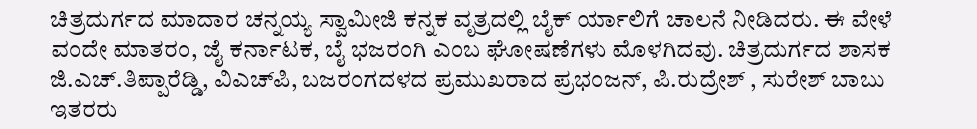ಚಿತ್ರದುರ್ಗದ ಮಾದಾರ ಚನ್ನಯ್ಯ ಸ್ವಾಮೀಜಿ ಕನ್ನಕ ವೃತ್ರದಲ್ಲಿ ಬೈಕ್ ರ್ಯಾಲಿಗೆ ಚಾಲನೆ ನೀಡಿದರು. ಈ ವೇಳೆ ವಂದೇ ಮಾತರಂ, ಜೈ ಕರ್ನಾಟಕ, ಬೈ ಭಜರಂಗಿ ಎಂಬ ಘೋಷಣೆಗಳು ಮೊಳಗಿದವು. ಚಿತ್ರದುರ್ಗದ ಶಾಸಕ ಜಿ.ಎಚ್.ತಿಪ್ಪಾರೆಡ್ಡಿ, ವಿಎಚ್‍ಪಿ, ಬಜರಂಗದಳದ ಪ್ರಮುಖರಾದ ಪ್ರಭಂಜನ್, ಪಿ.ರುದ್ರೇಶ್ , ಸುರೇಶ್ ಬಾಬು ಇತರರು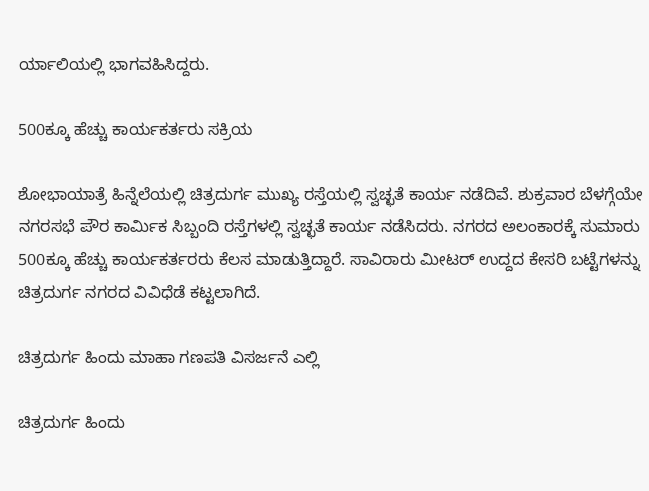ರ್ಯಾಲಿಯಲ್ಲಿ ಭಾಗವಹಿಸಿದ್ದರು.

500ಕ್ಕೂ ಹೆಚ್ಚು ಕಾರ್ಯಕರ್ತರು ಸಕ್ರಿಯ

ಶೋಭಾಯಾತ್ರೆ ಹಿನ್ನೆಲೆಯಲ್ಲಿ ಚಿತ್ರದುರ್ಗ ಮುಖ್ಯ ರಸ್ತೆಯಲ್ಲಿ ಸ್ವಚ್ಛತೆ ಕಾರ್ಯ ನಡೆದಿವೆ. ಶುಕ್ರವಾರ ಬೆಳಗ್ಗೆಯೇ ನಗರಸಭೆ ಪೌರ ಕಾರ್ಮಿಕ ಸಿಬ್ಬಂದಿ ರಸ್ತೆಗಳಲ್ಲಿ ಸ್ವಚ್ಛತೆ ಕಾರ್ಯ ನಡೆಸಿದರು. ನಗರದ ಅಲಂಕಾರಕ್ಕೆ ಸುಮಾರು 500ಕ್ಕೂ ಹೆಚ್ಚು ಕಾರ್ಯಕರ್ತರರು ಕೆಲಸ ಮಾಡುತ್ತಿದ್ದಾರೆ. ಸಾವಿರಾರು ಮೀಟರ್ ಉದ್ದದ ಕೇಸರಿ ಬಟ್ಟೆಗಳನ್ನು ಚಿತ್ರದುರ್ಗ ನಗರದ ವಿವಿಧೆಡೆ ಕಟ್ಟಲಾಗಿದೆ.

ಚಿತ್ರದುರ್ಗ ಹಿಂದು ಮಾಹಾ ಗಣಪತಿ ವಿಸರ್ಜನೆ ಎಲ್ಲಿ

ಚಿತ್ರದುರ್ಗ ಹಿಂದು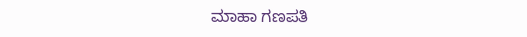ಮಾಹಾ ಗಣಪತಿ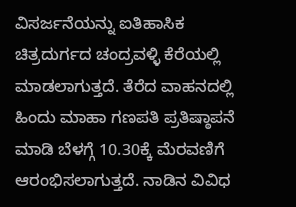ವಿಸರ್ಜನೆಯನ್ನು ಐತಿಹಾಸಿಕ ಚಿತ್ರದುರ್ಗದ ಚಂದ್ರವಳ್ಳಿ ಕೆರೆಯಲ್ಲಿ ಮಾಡಲಾಗುತ್ತದೆ. ತೆರೆದ ವಾಹನದಲ್ಲಿ ಹಿಂದು ಮಾಹಾ ಗಣಪತಿ ಪ್ರತಿಷ್ಠಾಪನೆ ಮಾಡಿ ಬೆಳಗ್ಗೆ 10.30ಕ್ಕೆ ಮೆರವಣಿಗೆ ಆರಂಭಿಸಲಾಗುತ್ತದೆ. ನಾಡಿನ ವಿವಿಧ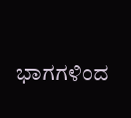ಭಾಗಗಳಿಂದ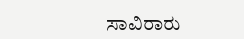ಸಾವಿರಾರು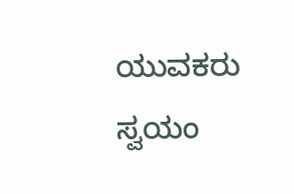ಯುವಕರು ಸ್ವಯಂ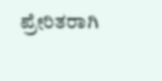ಪ್ರೇರಿತರಾಗಿ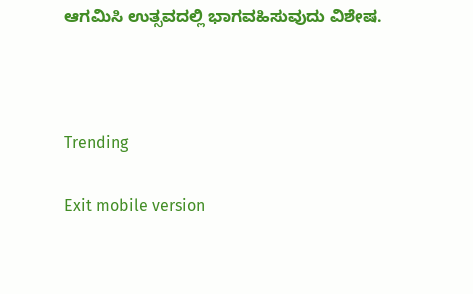ಆಗಮಿಸಿ ಉತ್ಸವದಲ್ಲಿ ಭಾಗವಹಿಸುವುದು ವಿಶೇಷ.



Trending

Exit mobile version